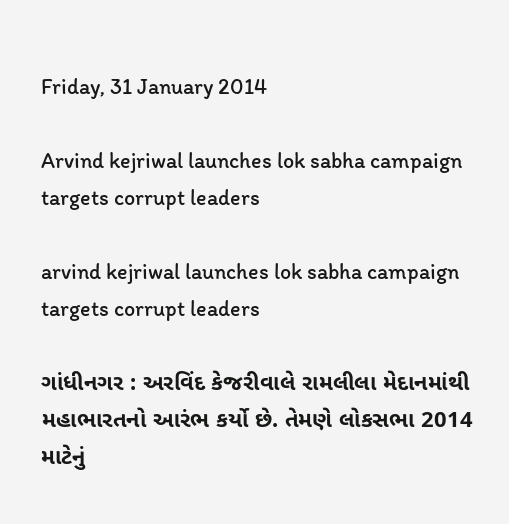Friday, 31 January 2014

Arvind kejriwal launches lok sabha campaign targets corrupt leaders

arvind kejriwal launches lok sabha campaign targets corrupt leaders

ગાંધીનગર : અરવિંદ કેજરીવાલે રામલીલા મેદાનમાંથી મહાભારતનો આરંભ કર્યો છે. તેમણે લોકસભા 2014 માટેનું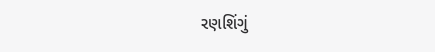રણશિંગું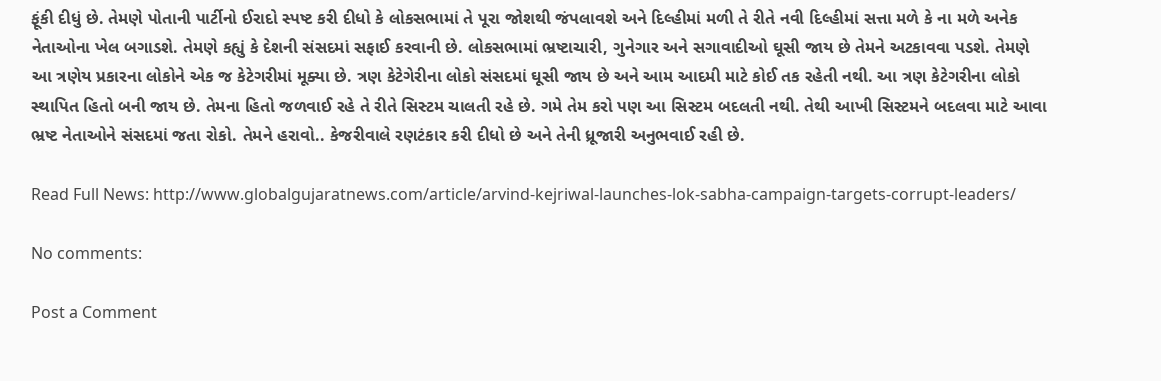ફૂંકી દીધું છે. તેમણે પોતાની પાર્ટીનો ઈરાદો સ્પષ્ટ કરી દીધો કે લોકસભામાં તે પૂરા જોશથી જંપલાવશે અને દિલ્હીમાં મળી તે રીતે નવી દિલ્હીમાં સત્તા મળે કે ના મળે અનેક નેતાઓના ખેલ બગાડશે. તેમણે કહ્યું કે દેશની સંસદમાં સફાઈ કરવાની છે. લોકસભામાં ભ્રષ્ટાચારી, ગુનેગાર અને સગાવાદીઓ ઘૂસી જાય છે તેમને અટકાવવા પડશે. તેમણે આ ત્રણેય પ્રકારના લોકોને એક જ કેટેગરીમાં મૂક્યા છે. ત્રણ કેટેગેરીના લોકો સંસદમાં ઘૂસી જાય છે અને આમ આદમી માટે કોઈ તક રહેતી નથી. આ ત્રણ કેટેગરીના લોકો સ્થાપિત હિતો બની જાય છે. તેમના હિતો જળવાઈ રહે તે રીતે સિસ્ટમ ચાલતી રહે છે. ગમે તેમ કરો પણ આ સિસ્ટમ બદલતી નથી. તેથી આખી સિસ્ટમને બદલવા માટે આવા ભ્રષ્ટ નેતાઓને સંસદમાં જતા રોકો. તેમને હરાવો.. કેજરીવાલે રણટંકાર કરી દીધો છે અને તેની ધ્રૂજારી અનુભવાઈ રહી છે.

Read Full News: http://www.globalgujaratnews.com/article/arvind-kejriwal-launches-lok-sabha-campaign-targets-corrupt-leaders/

No comments:

Post a Comment